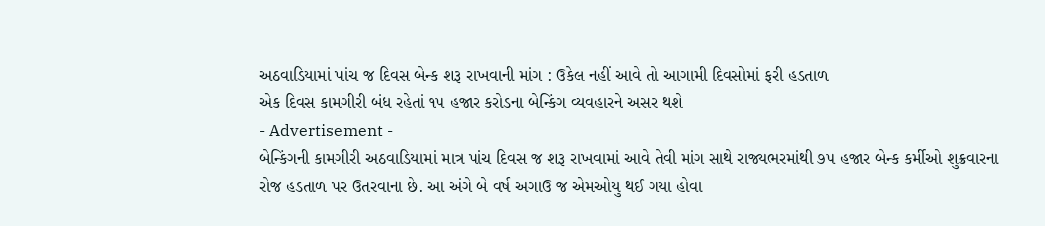અઠવાડિયામાં પાંચ જ દિવસ બેન્ક શરૂ રાખવાની માંગ : ઉકેલ નહીં આવે તો આગામી દિવસોમાં ફરી હડતાળ
એક દિવસ કામગીરી બંધ રહેતાં ૧૫ હજાર કરોડના બેન્કિંગ વ્યવહારને અસર થશે
- Advertisement -
બેન્કિંગની કામગીરી અઠવાડિયામાં માત્ર પાંચ દિવસ જ શરૂ રાખવામાં આવે તેવી માંગ સાથે રાજ્યભરમાંથી ૭૫ હજાર બેન્ક કર્મીઓ શુક્રવારના રોજ હડતાળ પર ઉતરવાના છે. આ અંગે બે વર્ષ અગાઉ જ એમઓયુ થઈ ગયા હોવા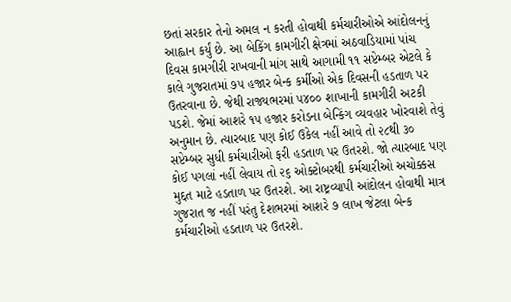છતાં સરકાર તેનો અમલ ન કરતી હોવાથી કર્મચારીઓએ આંદોલનનું આહ્વાન કર્યું છે. આ બેકિંગ કામગીરી ક્ષેત્રમાં અઠવાડિયામાં પાંચ દિવસ કામગીરી રાખવાની માંગ સાથે આગામી ૧૧ સપ્ટેમ્બર એટલે કે કાલે ગુજરાતમાં ૭૫ હજાર બેન્ક કર્મીઓ એક દિવસની હડતાળ પર ઉતરવાના છે. જેથી રાજ્યભરમાં ૫૪૦૦ શાખાની કામગીરી અટકી પડશે. જેમાં આશરે ૧૫ હજાર કરોડના બેન્કિંગ વ્યવહાર ખોરવાશે તેવું અનુમાન છે. ત્યારબાદ પણ કોઈ ઉકેલ નહીં આવે તો ૨૮થી ૩૦ સપ્ટેમ્બર સુધી કર્મચારીઓ ફરી હડતાળ પર ઉતરશે. જો ત્યારબાદ પણ કોઈ પગલાં નહીં લેવાય તો ૨૬ ઓક્ટોબરથી કર્મચારીઓ અચોક્કસ મુદ્દત માટે હડતાળ પર ઉતરશે. આ રાષ્ટ્રવ્યાપી આંદોલન હોવાથી માત્ર ગુજરાત જ નહીં પરંતુ દેશભરમાં આશરે ૭ લાખ જેટલા બેન્ક કર્મચારીઓ હડતાળ પર ઉતરશે.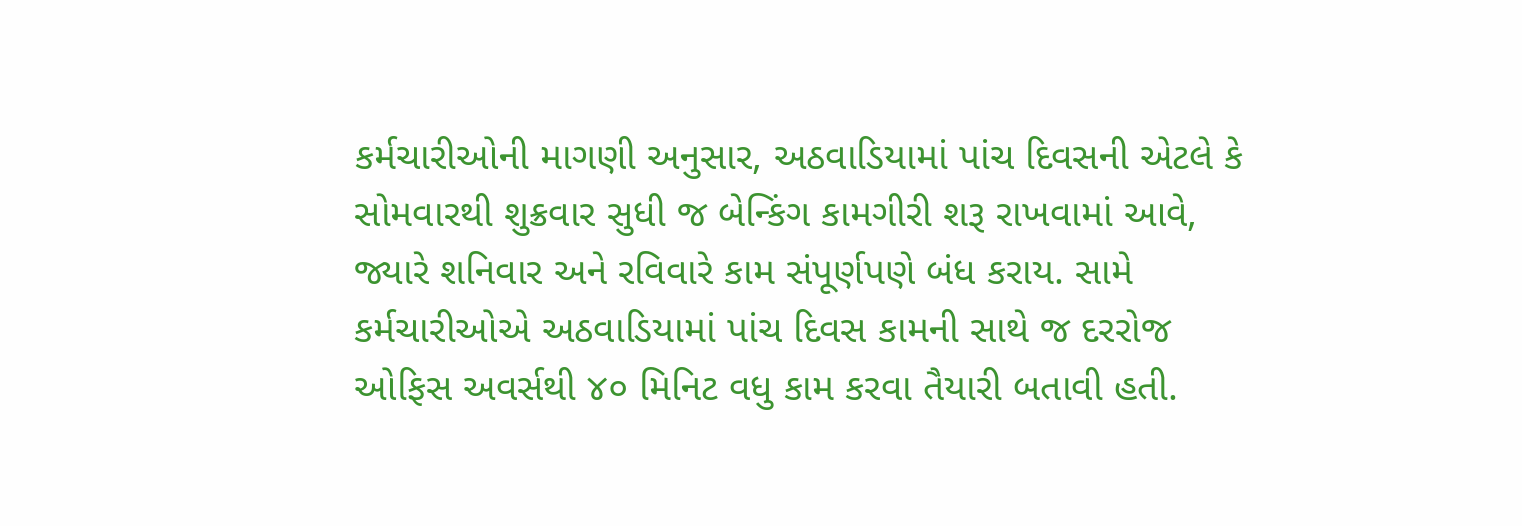કર્મચારીઓની માગણી અનુસાર, અઠવાડિયામાં પાંચ દિવસની એટલે કે સોમવારથી શુક્રવાર સુધી જ બેન્કિંગ કામગીરી શરૂ રાખવામાં આવે, જ્યારે શનિવાર અને રવિવારે કામ સંપૂર્ણપણે બંધ કરાય. સામે કર્મચારીઓએ અઠવાડિયામાં પાંચ દિવસ કામની સાથે જ દરરોજ ઓફિસ અવર્સથી ૪૦ મિનિટ વધુ કામ કરવા તૈયારી બતાવી હતી.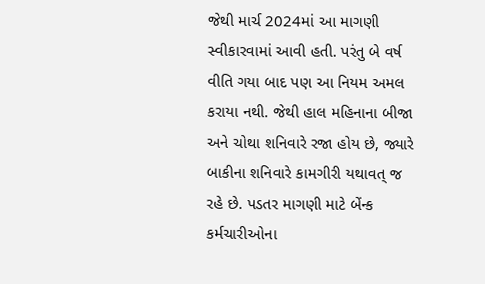જેથી માર્ચ 2024માં આ માગણી સ્વીકારવામાં આવી હતી. પરંતુ બે વર્ષ વીતિ ગયા બાદ પણ આ નિયમ અમલ કરાયા નથી. જેથી હાલ મહિનાના બીજા અને ચોથા શનિવારે રજા હોય છે, જ્યારે બાકીના શનિવારે કામગીરી યથાવત્ જ રહે છે. પડતર માગણી માટે બેંન્ક કર્મચારીઓના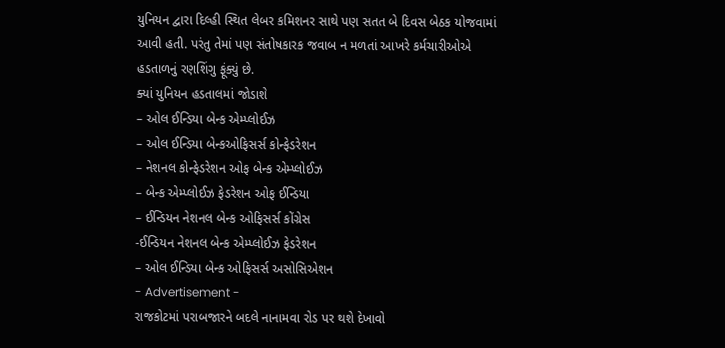યુનિયન દ્વારા દિલ્હી સ્થિત લેબર કમિશનર સાથે પણ સતત બે દિવસ બેઠક યોજવામાં આવી હતી. પરંતુ તેમાં પણ સંતોષકારક જવાબ ન મળતાં આખરે કર્મચારીઓએ હડતાળનું રણશિંગુ ફૂંક્યું છે.
ક્યાં યુનિયન હડતાલમાં જોડાશે
– ઓલ ઈન્ડિયા બેન્ક એમ્પ્લોઈઝ
– ઓલ ઈન્ડિયા બેન્કઓફિસર્સ કોન્ફેડરેશન
– નેશનલ કોન્ફેડરેશન ઓફ બેન્ક એમ્પ્લોઈઝ
– બેન્ક એમ્પ્લોઈઝ ફેડરેશન ઓફ ઈન્ડિયા
– ઈન્ડિયન નેશનલ બેન્ક ઓફિસર્સ કોંગ્રેસ
-ઈન્ડિયન નેશનલ બેન્ક એમ્પ્લોઈઝ ફેડરેશન
– ઓલ ઈન્ડિયા બેન્ક ઓફિસર્સ અસોસિએશન
- Advertisement -
રાજકોટમાં પરાબજારને બદલે નાનામવા રોડ પર થશે દેખાવો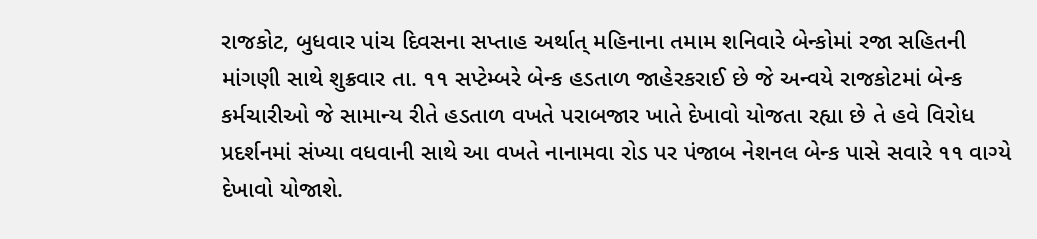રાજકોટ, બુધવાર પાંચ દિવસના સપ્તાહ અર્થાત્ મહિનાના તમામ શનિવારે બેન્કોમાં રજા સહિતની માંગણી સાથે શુક્રવાર તા. ૧૧ સપ્ટેમ્બરે બેન્ક હડતાળ જાહેરકરાઈ છે જે અન્વયે રાજકોટમાં બેન્ક કર્મચારીઓ જે સામાન્ય રીતે હડતાળ વખતે પરાબજાર ખાતે દેખાવો યોજતા રહ્યા છે તે હવે વિરોધ પ્રદર્શનમાં સંખ્યા વધવાની સાથે આ વખતે નાનામવા રોડ પર પંજાબ નેશનલ બેન્ક પાસે સવારે ૧૧ વાગ્યે દેખાવો યોજાશે.